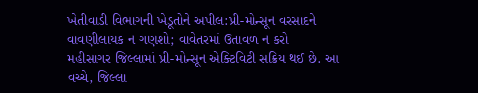ખેતીવાડી વિભાગની ખેડૂતોને અપીલ:પ્રી-મોન્સૂન વરસાદને વાવણીલાયક ન ગણશો; વાવેતરમાં ઉતાવળ ન કરો
મહીસાગર જિલ્લામાં પ્રી-મોન્સૂન એક્ટિવિટી સક્રિય થઈ છે. આ વચ્ચે, જિલ્લા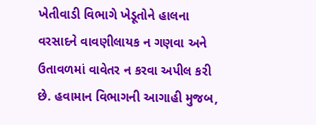ખેતીવાડી વિભાગે ખેડૂતોને હાલના વરસાદને વાવણીલાયક ન ગણવા અને ઉતાવળમાં વાવેતર ન કરવા અપીલ કરી છે. હવામાન વિભાગની આગાહી મુજબ,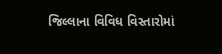જિલ્લાના વિવિધ વિસ્તારોમાં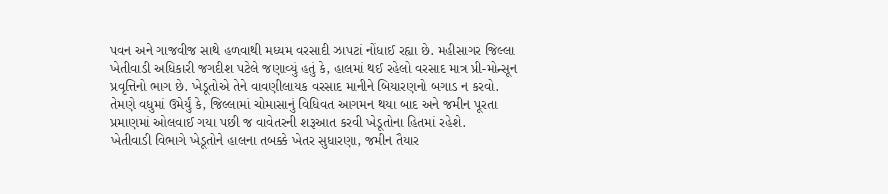પવન અને ગાજવીજ સાથે હળવાથી મધ્યમ વરસાદી ઝાપટાં નોંધાઈ રહ્યા છે. મહીસાગર જિલ્લા ખેતીવાડી અધિકારી જગદીશ પટેલે જણાવ્યું હતું કે, હાલમાં થઈ રહેલો વરસાદ માત્ર પ્રી-મોન્સૂન પ્રવૃત્તિનો ભાગ છે. ખેડૂતોએ તેને વાવણીલાયક વરસાદ માનીને બિયારણનો બગાડ ન કરવો. તેમણે વધુમાં ઉમેર્યું કે, જિલ્લામાં ચોમાસાનું વિધિવત આગમન થયા બાદ અને જમીન પૂરતા પ્રમાણમાં ઓલવાઈ ગયા પછી જ વાવેતરની શરૂઆત કરવી ખેડૂતોના હિતમાં રહેશે.
ખેતીવાડી વિભાગે ખેડૂતોને હાલના તબક્કે ખેતર સુધારણા, જમીન તૈયાર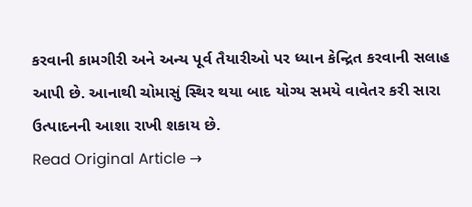કરવાની કામગીરી અને અન્ય પૂર્વ તૈયારીઓ પર ધ્યાન કેન્દ્રિત કરવાની સલાહ આપી છે. આનાથી ચોમાસું સ્થિર થયા બાદ યોગ્ય સમયે વાવેતર કરી સારા ઉત્પાદનની આશા રાખી શકાય છે.
Read Original Article →